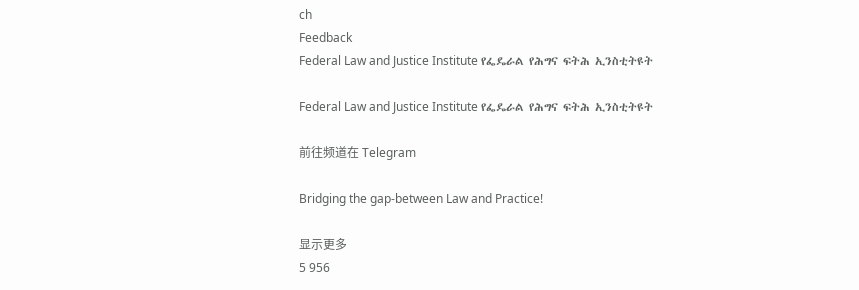ch
Feedback
Federal Law and Justice Institute የፌዴራል የሕግና ፍትሕ ኢንስቲትዩት

Federal Law and Justice Institute የፌዴራል የሕግና ፍትሕ ኢንስቲትዩት

前往频道在 Telegram

Bridging the gap-between Law and Practice!

显示更多
5 956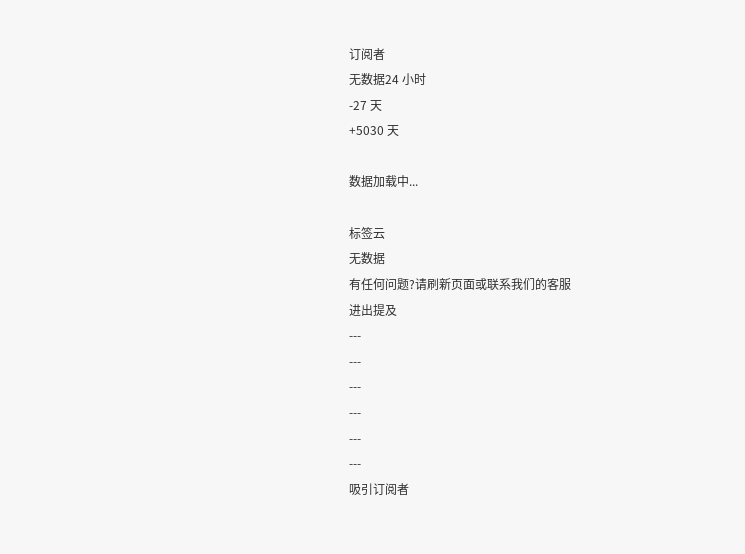订阅者
无数据24 小时
-27 天
+5030 天

数据加载中...

标签云
无数据
有任何问题?请刷新页面或联系我们的客服
进出提及
---
---
---
---
---
---
吸引订阅者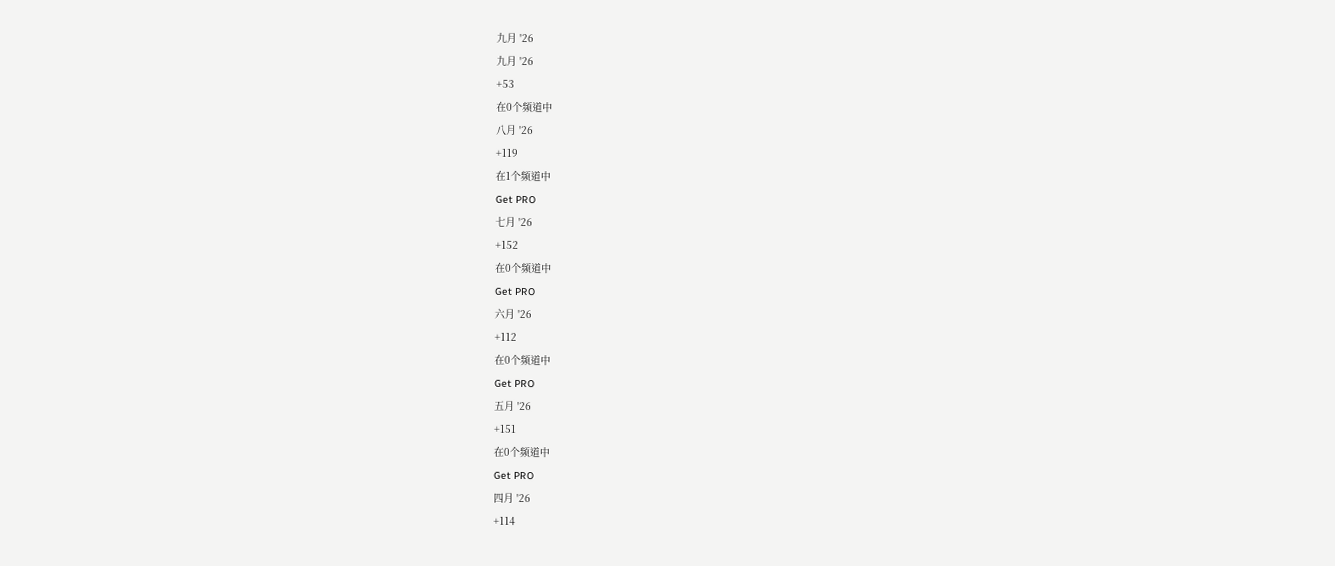九月 '26
九月 '26
+53
在0个频道中
八月 '26
+119
在1个频道中
Get PRO
七月 '26
+152
在0个频道中
Get PRO
六月 '26
+112
在0个频道中
Get PRO
五月 '26
+151
在0个频道中
Get PRO
四月 '26
+114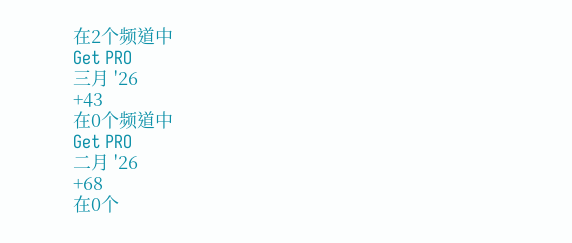在2个频道中
Get PRO
三月 '26
+43
在0个频道中
Get PRO
二月 '26
+68
在0个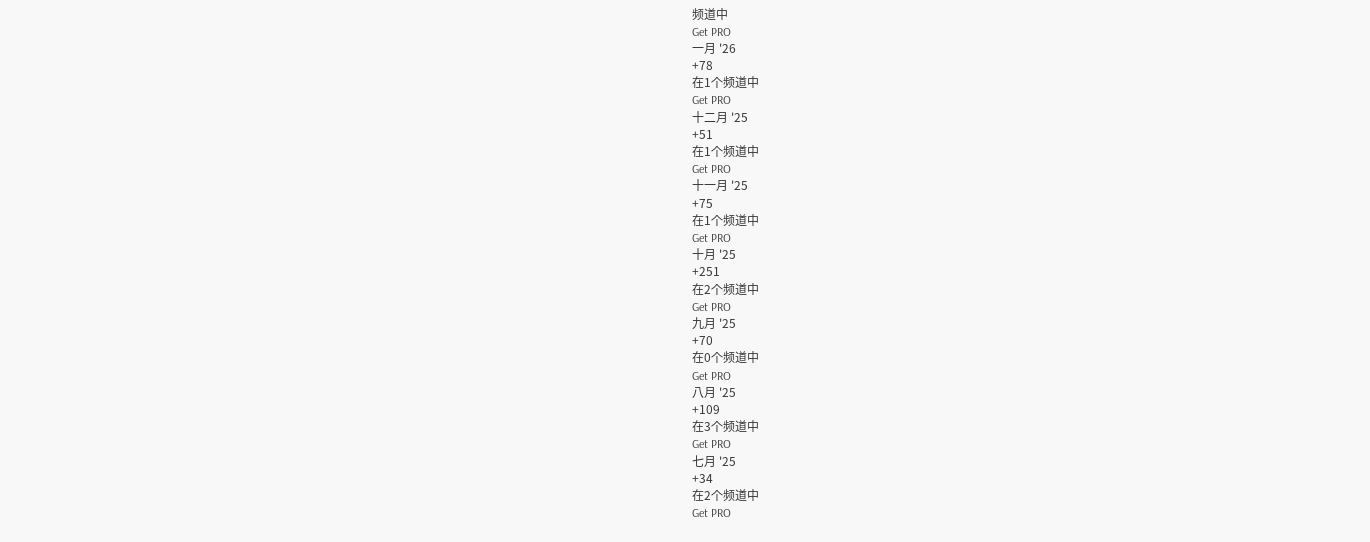频道中
Get PRO
一月 '26
+78
在1个频道中
Get PRO
十二月 '25
+51
在1个频道中
Get PRO
十一月 '25
+75
在1个频道中
Get PRO
十月 '25
+251
在2个频道中
Get PRO
九月 '25
+70
在0个频道中
Get PRO
八月 '25
+109
在3个频道中
Get PRO
七月 '25
+34
在2个频道中
Get PRO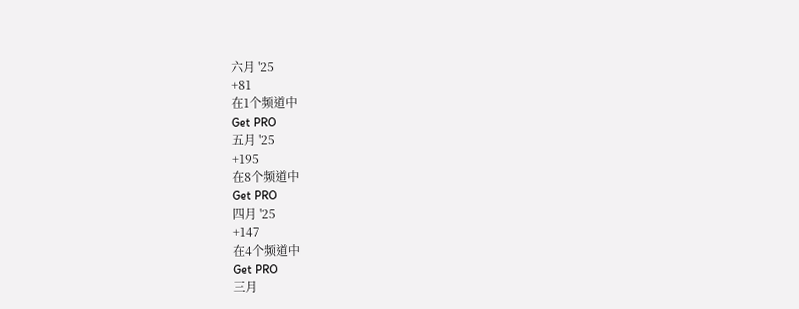六月 '25
+81
在1个频道中
Get PRO
五月 '25
+195
在8个频道中
Get PRO
四月 '25
+147
在4个频道中
Get PRO
三月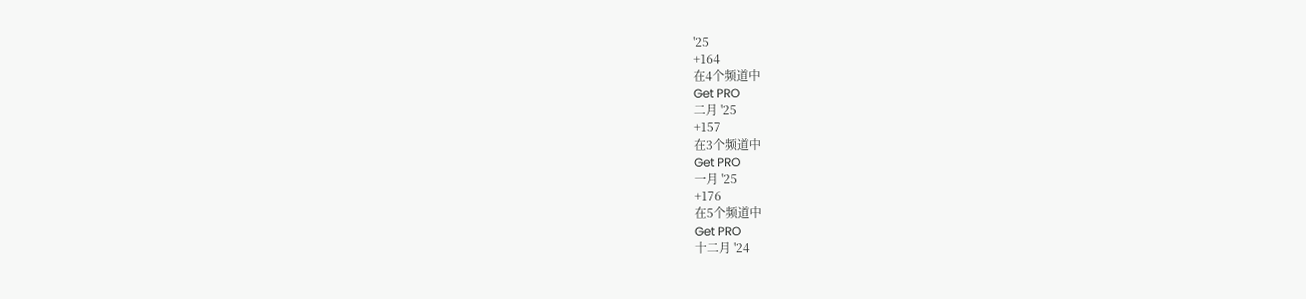'25
+164
在4个频道中
Get PRO
二月 '25
+157
在3个频道中
Get PRO
一月 '25
+176
在5个频道中
Get PRO
十二月 '24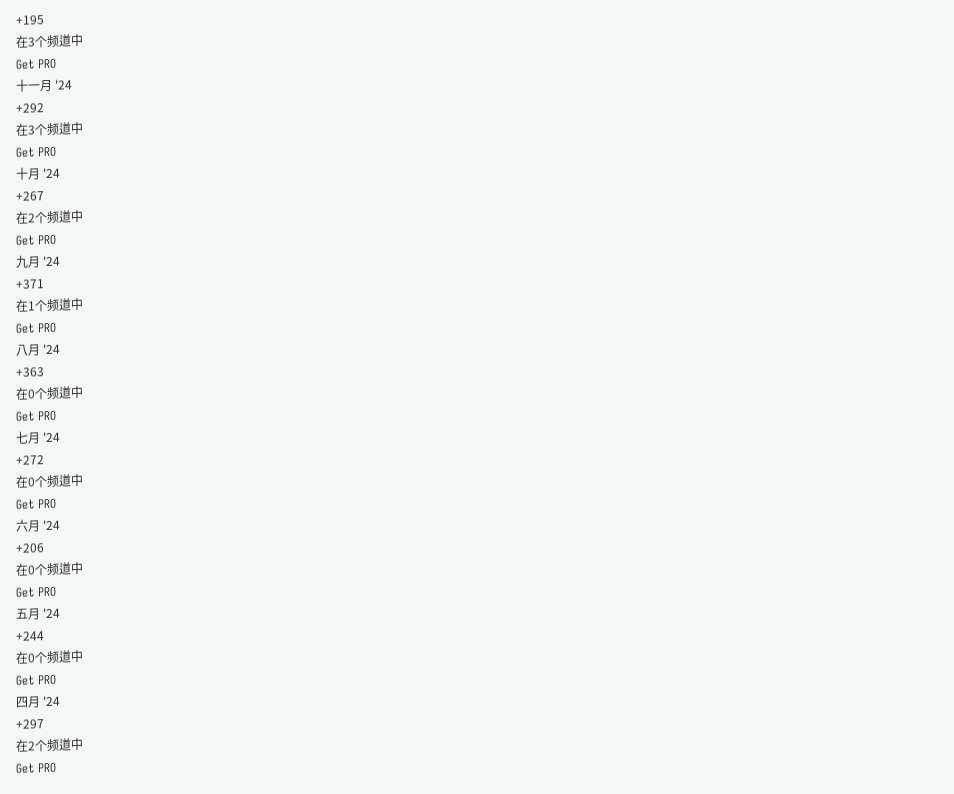+195
在3个频道中
Get PRO
十一月 '24
+292
在3个频道中
Get PRO
十月 '24
+267
在2个频道中
Get PRO
九月 '24
+371
在1个频道中
Get PRO
八月 '24
+363
在0个频道中
Get PRO
七月 '24
+272
在0个频道中
Get PRO
六月 '24
+206
在0个频道中
Get PRO
五月 '24
+244
在0个频道中
Get PRO
四月 '24
+297
在2个频道中
Get PRO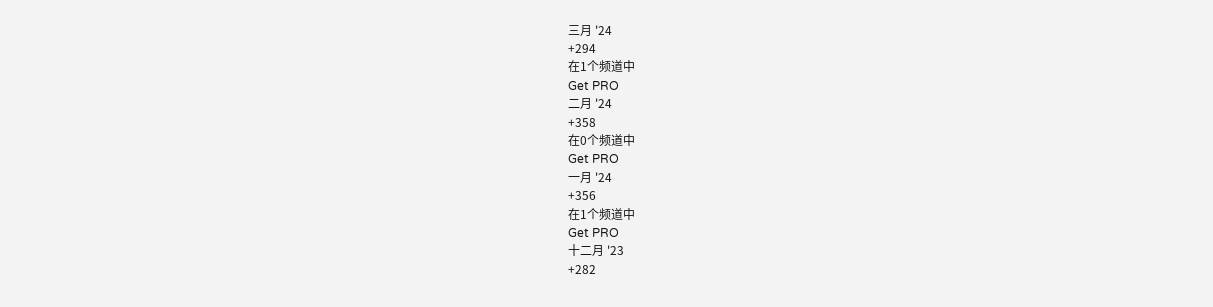三月 '24
+294
在1个频道中
Get PRO
二月 '24
+358
在0个频道中
Get PRO
一月 '24
+356
在1个频道中
Get PRO
十二月 '23
+282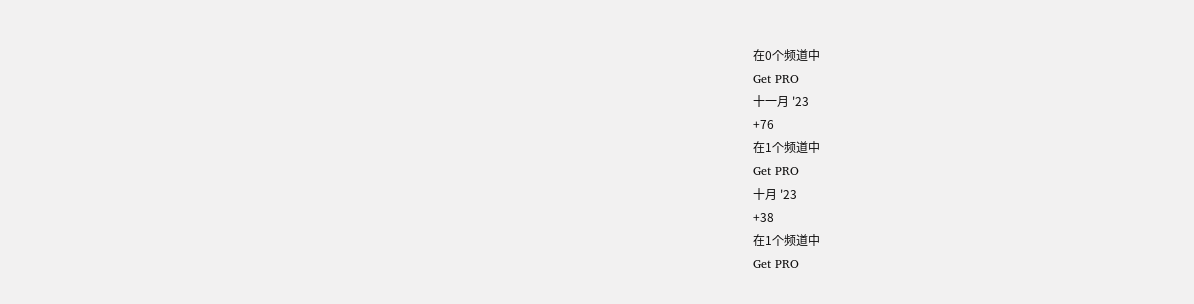在0个频道中
Get PRO
十一月 '23
+76
在1个频道中
Get PRO
十月 '23
+38
在1个频道中
Get PRO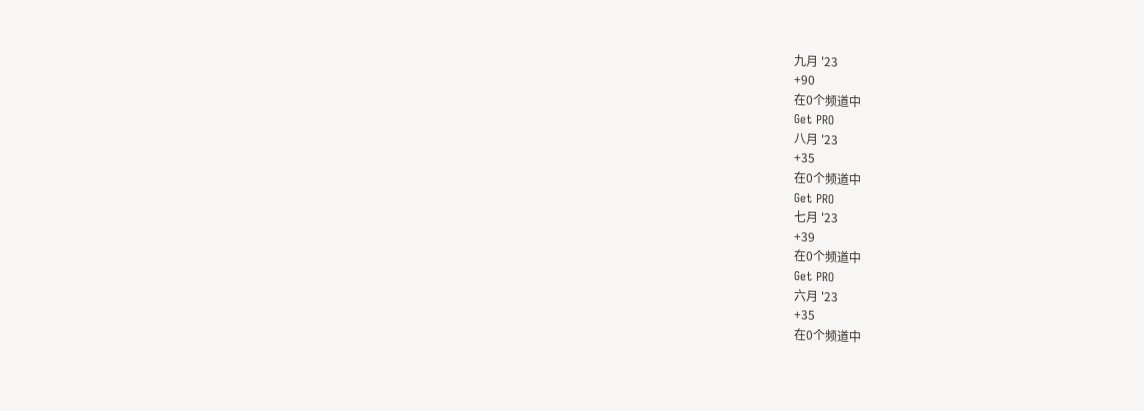九月 '23
+90
在0个频道中
Get PRO
八月 '23
+35
在0个频道中
Get PRO
七月 '23
+39
在0个频道中
Get PRO
六月 '23
+35
在0个频道中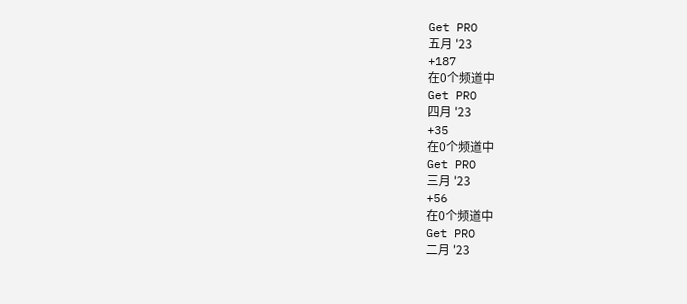Get PRO
五月 '23
+187
在0个频道中
Get PRO
四月 '23
+35
在0个频道中
Get PRO
三月 '23
+56
在0个频道中
Get PRO
二月 '23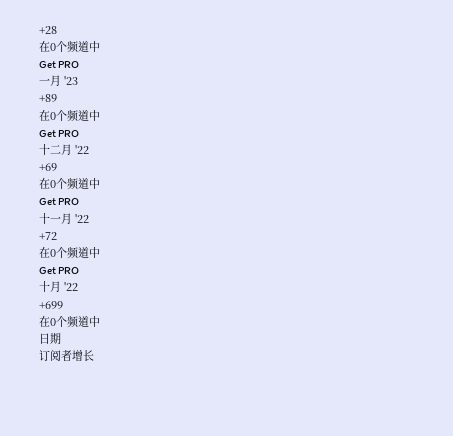+28
在0个频道中
Get PRO
一月 '23
+89
在0个频道中
Get PRO
十二月 '22
+69
在0个频道中
Get PRO
十一月 '22
+72
在0个频道中
Get PRO
十月 '22
+699
在0个频道中
日期
订阅者增长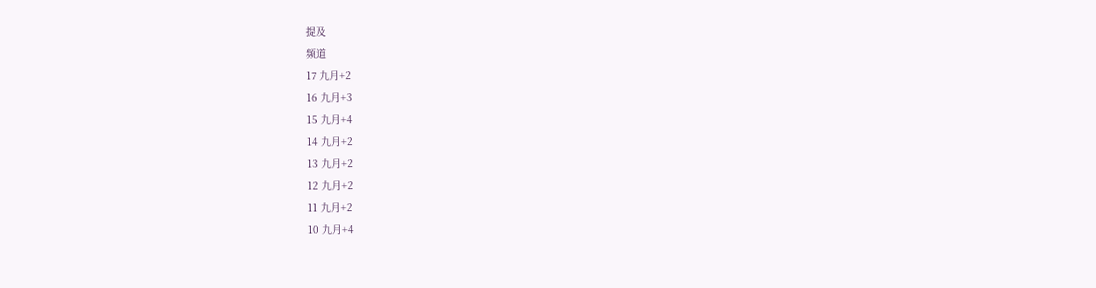提及
频道
17 九月+2
16 九月+3
15 九月+4
14 九月+2
13 九月+2
12 九月+2
11 九月+2
10 九月+4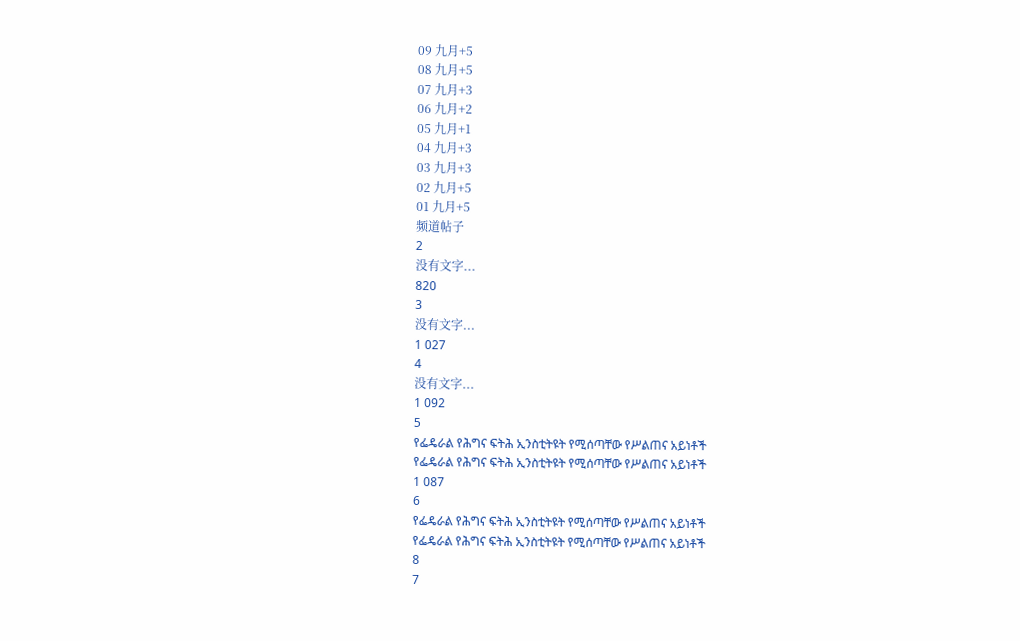09 九月+5
08 九月+5
07 九月+3
06 九月+2
05 九月+1
04 九月+3
03 九月+3
02 九月+5
01 九月+5
频道帖子
2
没有文字...
820
3
没有文字...
1 027
4
没有文字...
1 092
5
የፌዴራል የሕግና ፍትሕ ኢንስቲትዩት የሚሰጣቸው የሥልጠና አይነቶች
የፌዴራል የሕግና ፍትሕ ኢንስቲትዩት የሚሰጣቸው የሥልጠና አይነቶች
1 087
6
የፌዴራል የሕግና ፍትሕ ኢንስቲትዩት የሚሰጣቸው የሥልጠና አይነቶች
የፌዴራል የሕግና ፍትሕ ኢንስቲትዩት የሚሰጣቸው የሥልጠና አይነቶች
8
7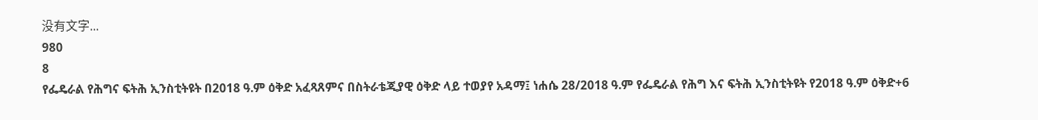没有文字...
980
8
የፌዴራል የሕግና ፍትሕ ኢንስቲትዩት በ2018 ዓ.ም ዕቅድ አፈጻጸምና በስትራቴጂያዊ ዕቅድ ላይ ተወያየ አዳማ፤ ነሐሴ 28/2018 ዓ.ም የፌዴራል የሕግ እና ፍትሕ ኢንስቲትዩት የ2018 ዓ.ም ዕቅድ+6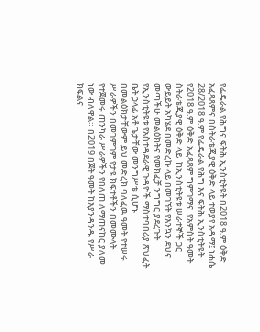የፌዴራል የሕግና ፍትሕ ኢንስቲትዩት በ2018 ዓ.ም ዕቅድ አፈጻጸምና በስትራቴጂያዊ ዕቅድ ላይ ተወያየ አዳማ፤ ነሐሴ 28/2018 ዓ.ም የፌዴራል የሕግ እና ፍትሕ ኢንስቲትዩት የ2018 ዓ.ም ዕቅድ አፈጻጸም ግምገማና  የአምስት ዓመት ስትራቴጂያዊ ዕቅድ ላይ  ከኢንስቲትዩቱ ሠራተኞች ጋር ውይይት አካሄደ በመድረኩ ላይ በመገኘት የእንኳን ደህና መጣችሁ መልዕክትና የመክፈቻ ንግግር ያደረጉት የኢንስቲትዩቱ የአስተዳደራዊ ጉዳዮች ማስተባበሪያ ጽህፈት ቤት ኃላፊ አቶ ጌታቸው መንግሥቴ ሲሆኑ በመልዕክታቸውም ይህ መድረክ ባለፈዉ ዓመት የተሠሩ ሥራዎችን በመገምገም የታዩ ክፍተቶችን በመሙላት የተጀመሩ ጠንካራ ሥራዎችን የበለጠ ለማጠናከር ያለመ ነው ብለዋል። በ2019 በጀት ዓመት ከእያንዳንዱ የሥራ ክፍልና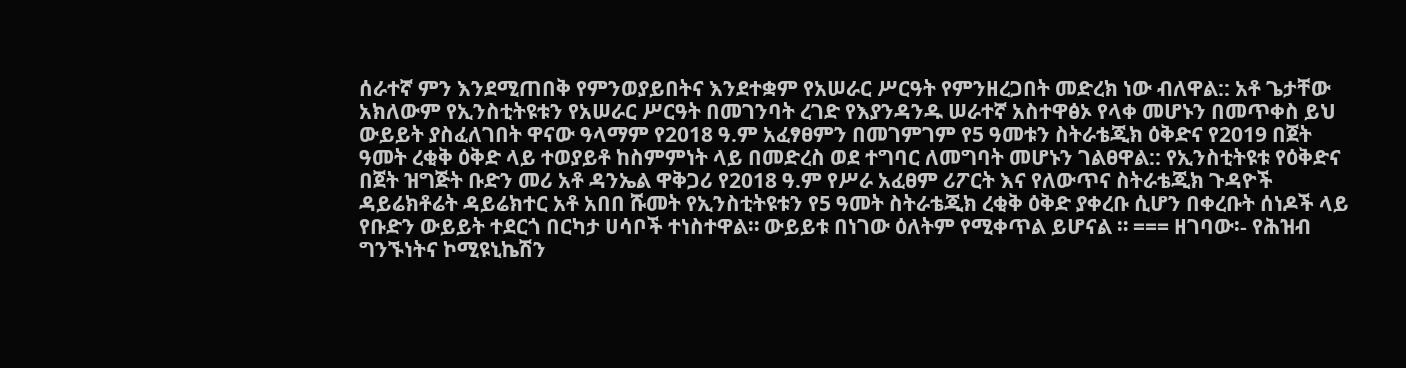ሰራተኛ ምን እንደሚጠበቅ የምንወያይበትና እንደተቋም የአሠራር ሥርዓት የምንዘረጋበት መድረክ ነው ብለዋል:: አቶ ጌታቸው አክለውም የኢንስቲትዩቱን የአሠራር ሥርዓት በመገንባት ረገድ የእያንዳንዱ ሠራተኛ አስተዋፅኦ የላቀ መሆኑን በመጥቀስ ይህ ውይይት ያስፈለገበት ዋናው ዓላማም የ2018 ዓ.ም አፈፃፀምን በመገምገም የ5 ዓመቱን ስትራቴጂክ ዕቅድና የ2019 በጀት ዓመት ረቂቅ ዕቅድ ላይ ተወያይቶ ከስምምነት ላይ በመድረስ ወደ ተግባር ለመግባት መሆኑን ገልፀዋል:: የኢንስቲትዩቱ የዕቅድና በጀት ዝግጅት ቡድን መሪ አቶ ዳንኤል ዋቅጋሪ የ2018 ዓ.ም የሥራ አፈፀም ሪፖርት እና የለውጥና ስትራቴጂክ ጉዳዮች ዳይሬክቶሬት ዳይሬክተር አቶ አበበ ሹመት የኢንስቲትዩቱን የ5 ዓመት ስትራቴጂክ ረቂቅ ዕቅድ ያቀረቡ ሲሆን በቀረቡት ሰነዶች ላይ የቡድን ውይይት ተደርጎ በርካታ ሀሳቦች ተነስተዋል። ውይይቱ በነገው ዕለትም የሚቀጥል ይሆናል ። === ዘገባው፡- የሕዝብ ግንኙነትና ኮሚዩኒኬሽን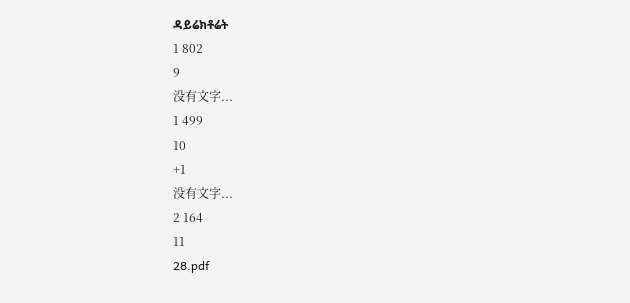ዳይሬክቶሬት
1 802
9
没有文字...
1 499
10
+1
没有文字...
2 164
11
28.pdf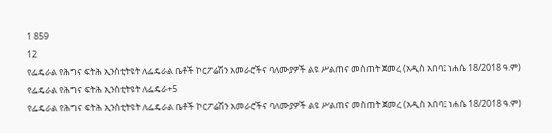1 859
12
የፌዴራል የሕግና ፍትሕ ኢንስቲትዩት ለፌዴራል ቤቶች ኮርፖሬሽን አመራሮችና ባለሙያዎች ልዩ ሥልጠና መስጠት ጀመረ (አዲስ አበባ፤ ነሐሴ 18/2018 ዓ.ም) የፌዴራል የሕግና ፍትሕ ኢንስቲትዩት ለፌዴራ+5
የፌዴራል የሕግና ፍትሕ ኢንስቲትዩት ለፌዴራል ቤቶች ኮርፖሬሽን አመራሮችና ባለሙያዎች ልዩ ሥልጠና መስጠት ጀመረ (አዲስ አበባ፤ ነሐሴ 18/2018 ዓ.ም)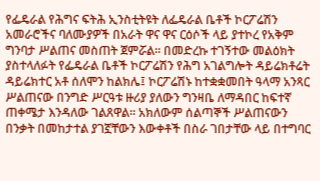የፌዴራል የሕግና ፍትሕ ኢንስቲትዩት ለፌዴራል ቤቶች ኮርፖሬሽን አመራሮችና ባለሙያዎች በአራት ዋና ዋና ርዕሶች ላይ ያተኮረ የአቅም ግንባታ ሥልጠና መስጠት ጀምሯል። በመድረኩ ተገኝተው መልዕክት ያስተላለፉት የፌዴራል ቤቶች ኮርፖሬሽን የሕግ አገልግሎት ዳይሬክቶሬት ዳይሬክተር አቶ ሰለሞን ከልክሌ፤ ኮርፖሬሽኑ ከተቋቋመበት ዓላማ አንጻር ሥልጠናው በንግድ ሥርዓቱ ዙሪያ ያለውን ግንዛቤ ለማዳበር ከፍተኛ ጠቀሜታ እንዳለው ገልጸዋል። አክለውም ሰልጣኞች ሥልጠናውን በንቃት በመከታተል ያገኟቸውን እውቀቶች በስራ ገበታቸው ላይ በተግባር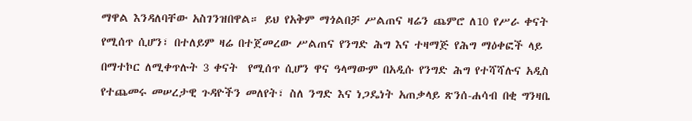ማዋል እንዳለባቸው አስገንዝበዋል። ይህ የአቅም ማጎልበቻ ሥልጠና ዛሬን ጨምሮ ለ10 የሥራ ቀናት የሚሰጥ ሲሆን፣ በተለይም ዛሬ በተጀመረው ሥልጠና የንግድ ሕግ እና ተዛማጅ የሕግ ማዕቀፎች ላይ በማተኮር ለሚቀጥሉት 3 ቀናት  የሚሰጥ ሲሆን ዋና ዓላማውም በአዲሱ የንግድ ሕግ የተሻሻሉና አዲስ የተጨመሩ መሠረታዊ ጉዳዮችን መለየት፣ ስለ ንግድ እና ነጋዴነት አጠቃላይ ጽንሰ-ሐሳብ በቂ ግንዛቤ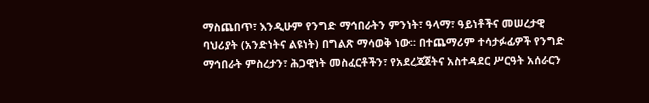ማስጨበጥ፣ እንዲሁም የንግድ ማኅበራትን ምንነት፣ ዓላማ፣ ዓይነቶችና መሠረታዊ ባህሪያት (አንድነትና ልዩነት) በግልጽ ማሳወቅ ነው። በተጨማሪም ተሳታፉፊዎች የንግድ ማኅበራት ምስረታን፣ ሕጋዊነት መስፈርቶችን፣ የአደረጃጀትና አስተዳደር ሥርዓት አሰራርን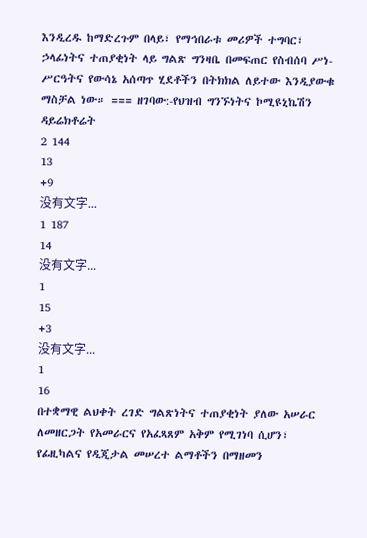እንዲረዱ ከማድረጉም በላይ፣ የማኅበራቱ መሪዎች ተግባር፣ ኃላፊነትና ተጠያቂነት ላይ ግልጽ ግንዛቤ በመፍጠር የስብሰባ ሥነ-ሥርዓትና የውሳኔ አሰጣጥ ሂደቶችን በትክክል ለይተው እንዲያውቁ ማስቻል ነው። === ዘገባው:-የህዝብ ግንኙነትና ኮሚዩኒኬሽን ዳይሬክቶሬት
2 144
13
+9
没有文字...
1 187
14
没有文字...
1
15
+3
没有文字...
1
16
በተቋማዊ ልህቀት ረገድ ግልጽነትና ተጠያቂነት ያለው አሠራር ለመዘርጋት የአመራርና የአፈጻጸም አቅም የሚገነባ ሲሆን፣ የፊዚካልና የዲጂታል መሠረተ ልማቶችን በማዘመን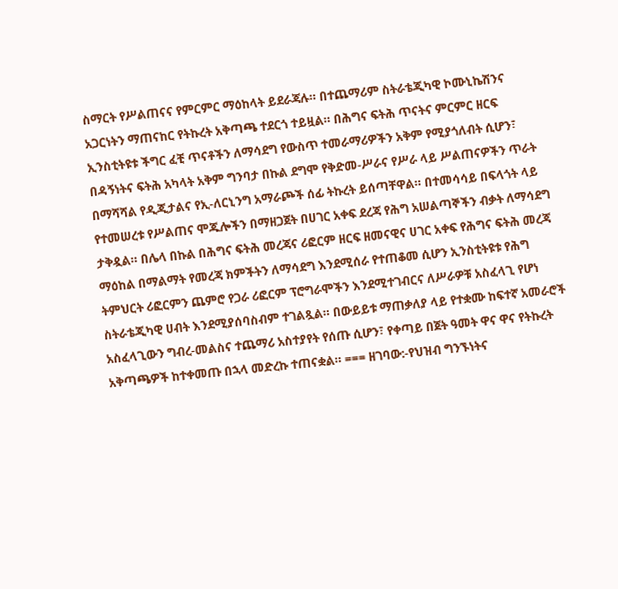ስማርት የሥልጠናና የምርምር ማዕከላት ይደራጃሉ። በተጨማሪም ስትራቴጂካዊ ኮሙኒኬሽንና አጋርነትን ማጠናከር የትኩረት አቅጣጫ ተደርጎ ተይዟል። በሕግና ፍትሕ ጥናትና ምርምር ዘርፍ ኢንስቲትዩቱ ችግር ፈቺ ጥናቶችን ለማሳደግ የውስጥ ተመራማሪዎችን አቅም የሚያጎለብት ሲሆን፣ በዳኝነትና ፍትሕ አካላት አቅም ግንባታ በኩል ደግሞ የቅድመ-ሥራና የሥራ ላይ ሥልጠናዎችን ጥራት በማሻሻል የዲጂታልና የኢ-ለርኒንግ አማራጮች ሰፊ ትኩረት ይሰጣቸዋል። በተመሳሳይ በፍላጎት ላይ የተመሠረቱ የሥልጠና ሞጁሎችን በማዘጋጀት በሀገር አቀፍ ደረጃ የሕግ አሠልጣኞችን ብቃት ለማሳደግ ታቅዷል። በሌላ በኩል በሕግና ፍትሕ መረጃና ሪፎርም ዘርፍ ዘመናዊና ሀገር አቀፍ የሕግና ፍትሕ መረጃ ማዕከል በማልማት የመረጃ ክምችትን ለማሳደግ እንደሚሰራ የተጠቆመ ሲሆን ኢንስቲትዩቱ የሕግ ትምህርት ሪፎርምን ጨምሮ የጋራ ሪፎርም ፕሮግራሞችን እንደሚተገብርና ለሥራዎቹ አስፈላጊ የሆነ ስትራቴጂካዊ ሀብት እንደሚያሰባስብም ተገልጿል። በውይይቱ ማጠቃለያ ላይ የተቋሙ ከፍተኛ አመራሮች አስፈላጊውን ግብረ-መልስና ተጨማሪ አስተያየት የሰጡ ሲሆን፣ የቀጣይ በጀት ዓመት ዋና ዋና የትኩረት አቅጣጫዎች ከተቀመጡ በኋላ መድረኩ ተጠናቋል። === ዘገባው:-የህዝብ ግንኙነትና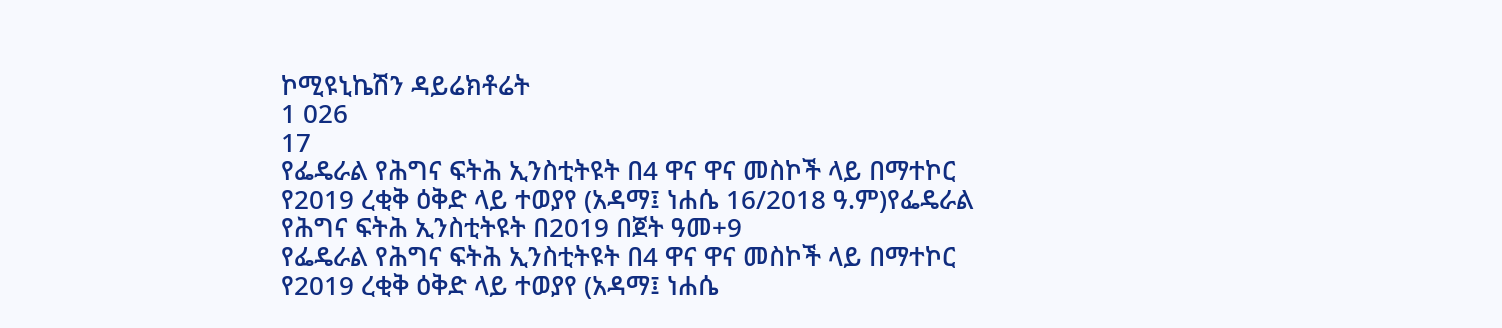ኮሚዩኒኬሽን ዳይሬክቶሬት
1 026
17
የፌዴራል የሕግና ፍትሕ ኢንስቲትዩት በ4 ዋና ዋና መስኮች ላይ በማተኮር የ2019 ረቂቅ ዕቅድ ላይ ተወያየ (አዳማ፤ ነሐሴ 16/2018 ዓ.ም)የፌዴራል የሕግና ፍትሕ ኢንስቲትዩት በ2019 በጀት ዓመ+9
የፌዴራል የሕግና ፍትሕ ኢንስቲትዩት በ4 ዋና ዋና መስኮች ላይ በማተኮር የ2019 ረቂቅ ዕቅድ ላይ ተወያየ (አዳማ፤ ነሐሴ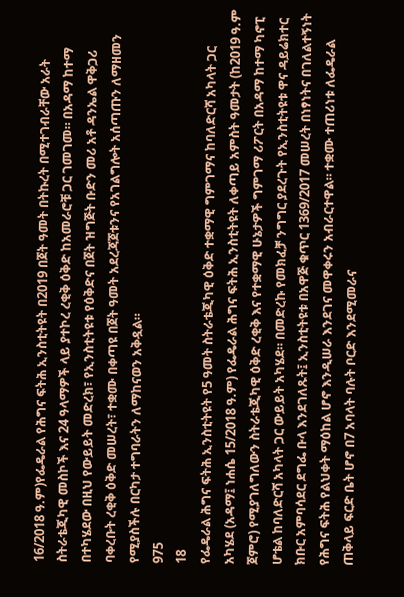16/2018 ዓ.ም)የፌዴራል የሕግና ፍትሕ ኢንስቲትዩት በ2019 በጀት ዓመት በትኩረት በሚተገብራቸው አራት ስትራቴጂካዊ መስኮች እና 24 ዓላማዎች ላይ ያተኮረ ረቂቅ ዕቅድ ከአመራሮቹ ጋር ገመገመ። በአዳማ ከተማ በተካሄደው በዚህ የውይይት መድረክ፣ የኢንስቲትዩቱ የዕቅድና በጀት ዝግጅት ቡድን መሪ አቶ ዳንኤል ዋቅጋሪ ባቀረቡት ረቂቅ ዕቅድ መሠረት፣ ተቋሙ በቀጣዩ በጀት ዓመት አደረጃጀቱንና የአገልግሎት አሰጣጡን ለማዘመን የሚያስችሉ በርካታ ተግባራትን ለማከናወን አቅዷል።
975
18
የፌዴራል ሕግና ፍትሕ ኢንስቲትዩት የ5 ዓመት ስትራቴጂካዊ ዕቅድ ተቋማዊ ግምገማና ከባለድርሻ አካላት ጋር  አካሄደ (አዳማ፤ ነሐሴ 15/2018 ዓ.ም) የፌዴራል ሕግና ፍትሕ ኢንስቲትዩት ለቀጣይ አምስት ዓመታት (ከ2019 ዓ.ም ጀምሮ) የሚያገለግለውን ስትራቴጂካዊ ዕቅድ ረቂቅ እና የተቋማዊ ሁኔታዎች ግምገማ ሪፖርት በአዳማ ከተማ ካኖፒ ሆቴል ከባለድርሻ አካላት ጋር ውይይት አካሄደ። በመድረኩ የመክፈቻ ንግግር ያደረጉት የኢንስቲትዩቱ ዋና ዳይሬክተር ክቡር አምባሳደር ደግፌ ቡላ እንደገለጹት፤ ኢንስቲትዩቱ በአዋጅ ቁጥር 1369/2017 መሠረት በነፃነትና በገለልተኝነት የሕግና ፍትሕ የልህቀት ማዕከል ሆኖ እንዲሠራ እንደገና መዋቀሩን አብራርተዋል። ተቋሙ ተጠሪነቱ ለፌዴራል ጠቅላይ ፍርድ ቤት ሆኖ በ7 አባላት ባሉት ቦርድ እንደሚመራና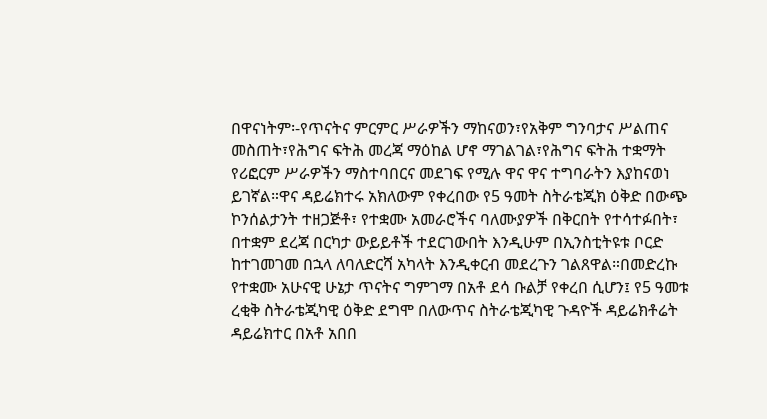በዋናነትም፡-የጥናትና ምርምር ሥራዎችን ማከናወን፣የአቅም ግንባታና ሥልጠና መስጠት፣የሕግና ፍትሕ መረጃ ማዕከል ሆኖ ማገልገል፣የሕግና ፍትሕ ተቋማት የሪፎርም ሥራዎችን ማስተባበርና መደገፍ የሚሉ ዋና ዋና ተግባራትን እያከናወነ ይገኛል።ዋና ዳይሬክተሩ አክለውም የቀረበው የ5 ዓመት ስትራቴጂክ ዕቅድ በውጭ ኮንሰልታንት ተዘጋጅቶ፣ የተቋሙ አመራሮችና ባለሙያዎች በቅርበት የተሳተፉበት፣ በተቋም ደረጃ በርካታ ውይይቶች ተደርገውበት እንዲሁም በኢንስቲትዩቱ ቦርድ ከተገመገመ በኋላ ለባለድርሻ አካላት እንዲቀርብ መደረጉን ገልጸዋል።በመድረኩ የተቋሙ አሁናዊ ሁኔታ ጥናትና ግምገማ በአቶ ደሳ ቡልቻ የቀረበ ሲሆን፤ የ5 ዓመቱ ረቂቅ ስትራቴጂካዊ ዕቅድ ደግሞ በለውጥና ስትራቴጂካዊ ጉዳዮች ዳይሬክቶሬት ዳይሬክተር በአቶ አበበ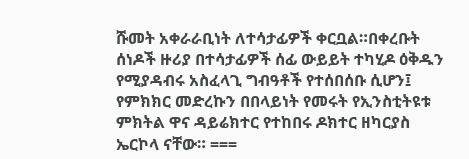ሹመት አቀራራቢነት ለተሳታፊዎች ቀርቧል።በቀረቡት ሰነዶች ዙሪያ በተሳታፊዎች ሰፊ ውይይት ተካሂዶ ዕቅዱን የሚያዳብሩ አስፈላጊ ግብዓቶች የተሰበሰቡ ሲሆን፤ የምክክር መድረኩን በበላይነት የመሩት የኢንስቲትዩቱ ምክትል ዋና ዳይሬክተር የተከበሩ ዶክተር ዘካርያስ ኤርኮላ ናቸው። ===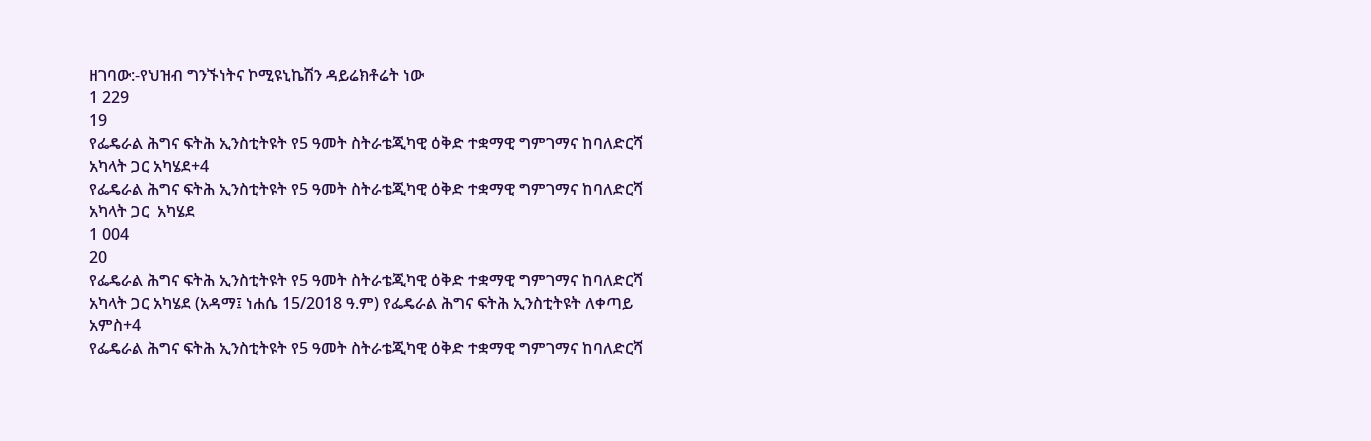ዘገባው:-የህዝብ ግንኙነትና ኮሚዩኒኬሽን ዳይሬክቶሬት ነው
1 229
19
የፌዴራል ሕግና ፍትሕ ኢንስቲትዩት የ5 ዓመት ስትራቴጂካዊ ዕቅድ ተቋማዊ ግምገማና ከባለድርሻ አካላት ጋር አካሄደ+4
የፌዴራል ሕግና ፍትሕ ኢንስቲትዩት የ5 ዓመት ስትራቴጂካዊ ዕቅድ ተቋማዊ ግምገማና ከባለድርሻ አካላት ጋር  አካሄደ
1 004
20
የፌዴራል ሕግና ፍትሕ ኢንስቲትዩት የ5 ዓመት ስትራቴጂካዊ ዕቅድ ተቋማዊ ግምገማና ከባለድርሻ አካላት ጋር አካሄደ (አዳማ፤ ነሐሴ 15/2018 ዓ.ም) የፌዴራል ሕግና ፍትሕ ኢንስቲትዩት ለቀጣይ አምስ+4
የፌዴራል ሕግና ፍትሕ ኢንስቲትዩት የ5 ዓመት ስትራቴጂካዊ ዕቅድ ተቋማዊ ግምገማና ከባለድርሻ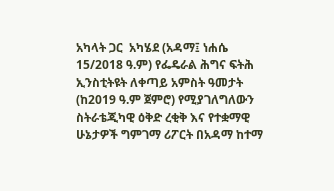አካላት ጋር  አካሄደ (አዳማ፤ ነሐሴ 15/2018 ዓ.ም) የፌዴራል ሕግና ፍትሕ ኢንስቲትዩት ለቀጣይ አምስት ዓመታት (ከ2019 ዓ.ም ጀምሮ) የሚያገለግለውን ስትራቴጂካዊ ዕቅድ ረቂቅ እና የተቋማዊ ሁኔታዎች ግምገማ ሪፖርት በአዳማ ከተማ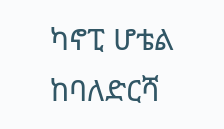ካኖፒ ሆቴል ከባለድርሻ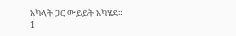አካላት ጋር ውይይት አካሄደ።
1